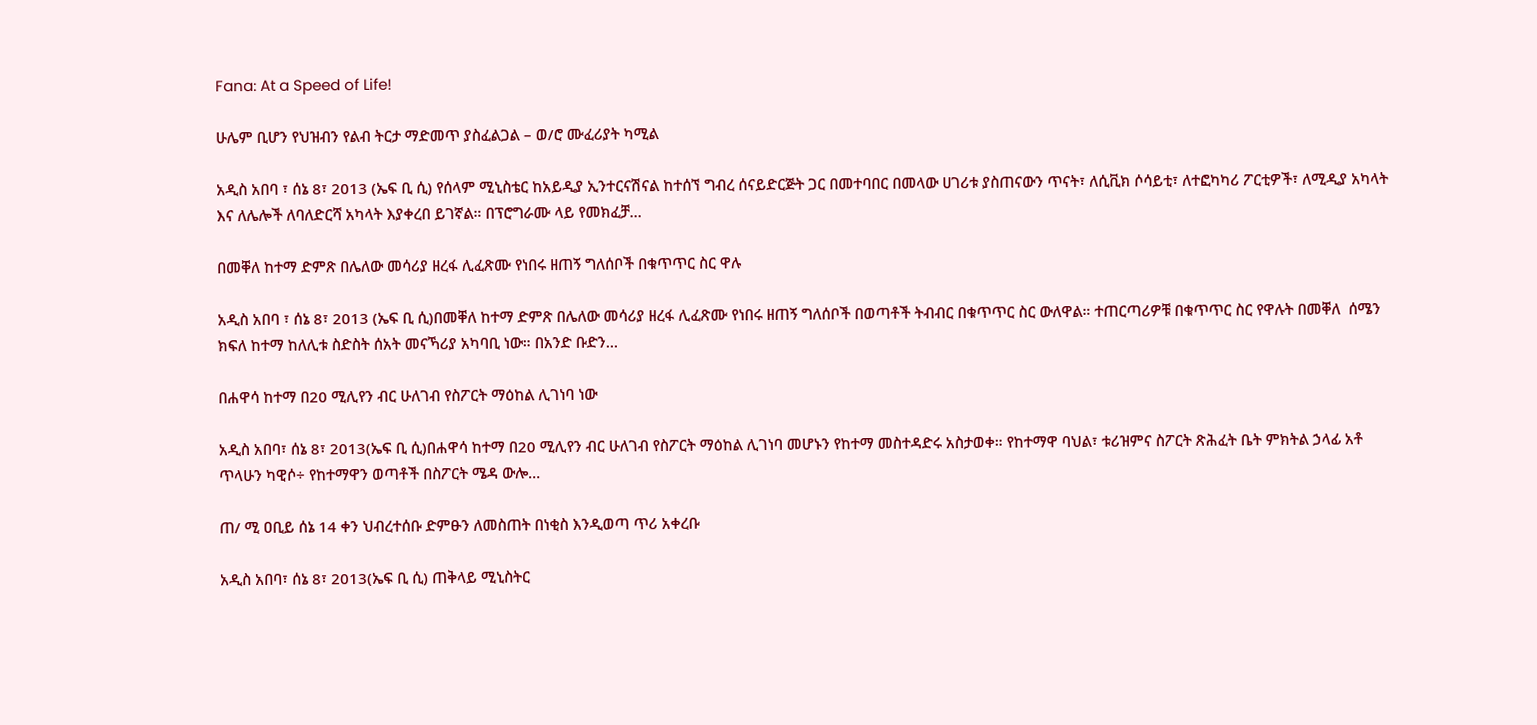Fana: At a Speed of Life!

ሁሌም ቢሆን የህዝብን የልብ ትርታ ማድመጥ ያስፈልጋል – ወ/ሮ ሙፈሪያት ካሚል

አዲስ አበባ ፣ ሰኔ 8፣ 2013 (ኤፍ ቢ ሲ) የሰላም ሚኒስቴር ከአይዲያ ኢንተርናሽናል ከተሰኘ ግብረ ሰናይድርጅት ጋር በመተባበር በመላው ሀገሪቱ ያስጠናውን ጥናት፣ ለሲቪክ ሶሳይቲ፣ ለተፎካካሪ ፖርቲዎች፣ ለሚዲያ አካላት እና ለሌሎች ለባለድርሻ አካላት እያቀረበ ይገኛል። በፕሮግራሙ ላይ የመክፈቻ…

በመቐለ ከተማ ድምጽ በሌለው መሳሪያ ዘረፋ ሊፈጽሙ የነበሩ ዘጠኝ ግለሰቦች በቁጥጥር ስር ዋሉ

አዲስ አበባ ፣ ሰኔ 8፣ 2013 (ኤፍ ቢ ሲ)በመቐለ ከተማ ድምጽ በሌለው መሳሪያ ዘረፋ ሊፈጽሙ የነበሩ ዘጠኝ ግለሰቦች በወጣቶች ትብብር በቁጥጥር ስር ውለዋል። ተጠርጣሪዎቹ በቁጥጥር ስር የዋሉት በመቐለ  ሰሜን ክፍለ ከተማ ከለሊቱ ስድስት ሰአት መናኻሪያ አካባቢ ነው። በአንድ ቡድን…

በሐዋሳ ከተማ በ20 ሚሊየን ብር ሁለገብ የስፖርት ማዕከል ሊገነባ ነው

አዲስ አበባ፣ ሰኔ 8፣ 2013(ኤፍ ቢ ሲ)በሐዋሳ ከተማ በ20 ሚሊየን ብር ሁለገብ የስፖርት ማዕከል ሊገነባ መሆኑን የከተማ መስተዳድሩ አስታወቀ። የከተማዋ ባህል፣ ቱሪዝምና ስፖርት ጽሕፈት ቤት ምክትል ኃላፊ አቶ ጥላሁን ካዊሶ÷ የከተማዋን ወጣቶች በስፖርት ሜዳ ውሎ…

ጠ/ ሚ ዐቢይ ሰኔ 14 ቀን ህብረተሰቡ ድምፁን ለመስጠት በነቂስ እንዲወጣ ጥሪ አቀረቡ

አዲስ አበባ፣ ሰኔ 8፣ 2013(ኤፍ ቢ ሲ) ጠቅላይ ሚኒስትር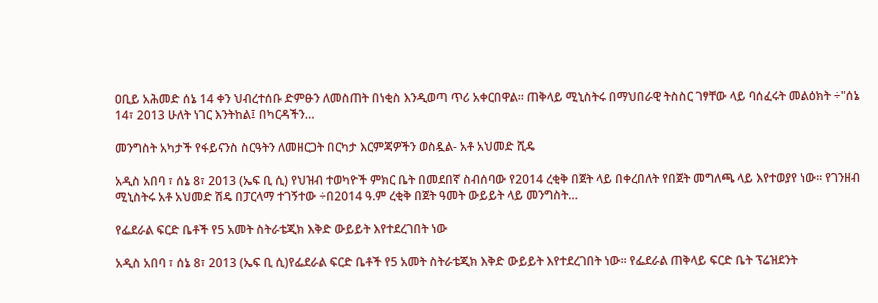ዐቢይ አሕመድ ሰኔ 14 ቀን ህብረተሰቡ ድምፁን ለመስጠት በነቂስ እንዲወጣ ጥሪ አቀርበዋል። ጠቅላይ ሚኒስትሩ በማህበራዊ ትስስር ገፃቸው ላይ ባሰፈሩት መልዕክት ÷"ሰኔ 14፣ 2013 ሁለት ነገር እንትከል፤ በካርዳችን…

መንግስት አካታች የፋይናንስ ስርዓትን ለመዘርጋት በርካታ እርምጃዎችን ወስዷል- አቶ አህመድ ሺዴ

አዲስ አበባ ፣ ሰኔ 8፣ 2013 (ኤፍ ቢ ሲ) የህዝብ ተወካዮች ምክር ቤት በመደበኛ ስብሰባው የ2014 ረቂቅ በጀት ላይ በቀረበለት የበጀት መግለጫ ላይ እየተወያየ ነው። የገንዘብ ሚኒስትሩ አቶ አህመድ ሽዴ በፓርላማ ተገኝተው ÷በ2014 ዓ.ም ረቂቅ በጀት ዓመት ውይይት ላይ መንግስት…

የፌደራል ፍርድ ቤቶች የ5 አመት ስትራቴጂክ እቅድ ውይይት እየተደረገበት ነው

አዲስ አበባ ፣ ሰኔ 8፣ 2013 (ኤፍ ቢ ሲ)የፌደራል ፍርድ ቤቶች የ5 አመት ስትራቴጂክ እቅድ ውይይት እየተደረገበት ነው። የፌደራል ጠቅላይ ፍርድ ቤት ፕሬዝደንት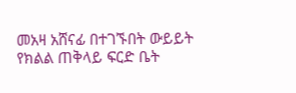መአዛ አሸናፊ በተገኙበት ውይይት የክልል ጠቅላይ ፍርድ ቤት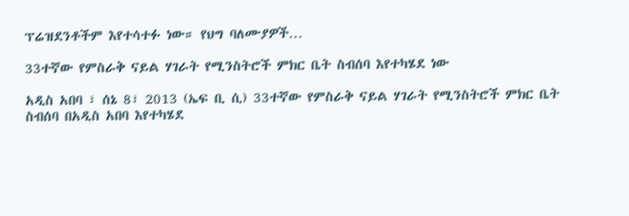ፕሬዝደንቶችም እየተሳተፉ ነው። የህግ ባለሙያዎች…

33ተኛው የምስራቅ ናይል ሃገራት የሚንስትሮች ምክር ቤት ስብሰባ እየተካሄደ ነው

አዲስ አበባ ፣ ሰኔ 8፣ 2013 (ኤፍ ቢ ሲ) 33ተኛው የምስራቅ ናይል ሃገራት የሚንስትሮች ምክር ቤት ስብሰባ በአዲስ አበባ እየተካሄደ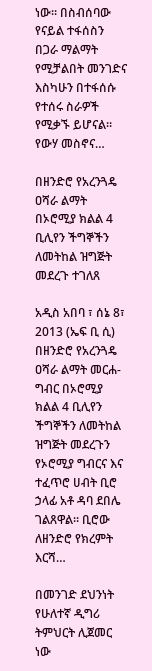ነው። በስብሰባው የናይል ተፋሰስን በጋራ ማልማት የሚቻልበት መንገድና እስካሁን በተፋሰሱ የተሰሩ ስራዎች የሚቃኙ ይሆናል። የውሃ መስኖና…

በዘንድሮ የአረንጓዴ ዐሻራ ልማት በኦሮሚያ ክልል 4 ቢሊየን ችግኞችን ለመትከል ዝግጅት መደረጉ ተገለጸ

አዲስ አበባ ፣ ሰኔ 8፣ 2013 (ኤፍ ቢ ሲ) በዘንድሮ የአረንጓዴ ዐሻራ ልማት መርሐ-ግብር በኦሮሚያ ክልል 4 ቢሊየን ችግኞችን ለመትከል ዝግጅት መደረጉን የኦሮሚያ ግብርና እና ተፈጥሮ ሀብት ቢሮ ኃላፊ አቶ ዳባ ደበሌ ገልጸዋል። ቢሮው ለዘንድሮ የክረምት እርሻ…

በመንገድ ደህንነት የሁለተኛ ዲግሪ ትምህርት ሊጀመር ነው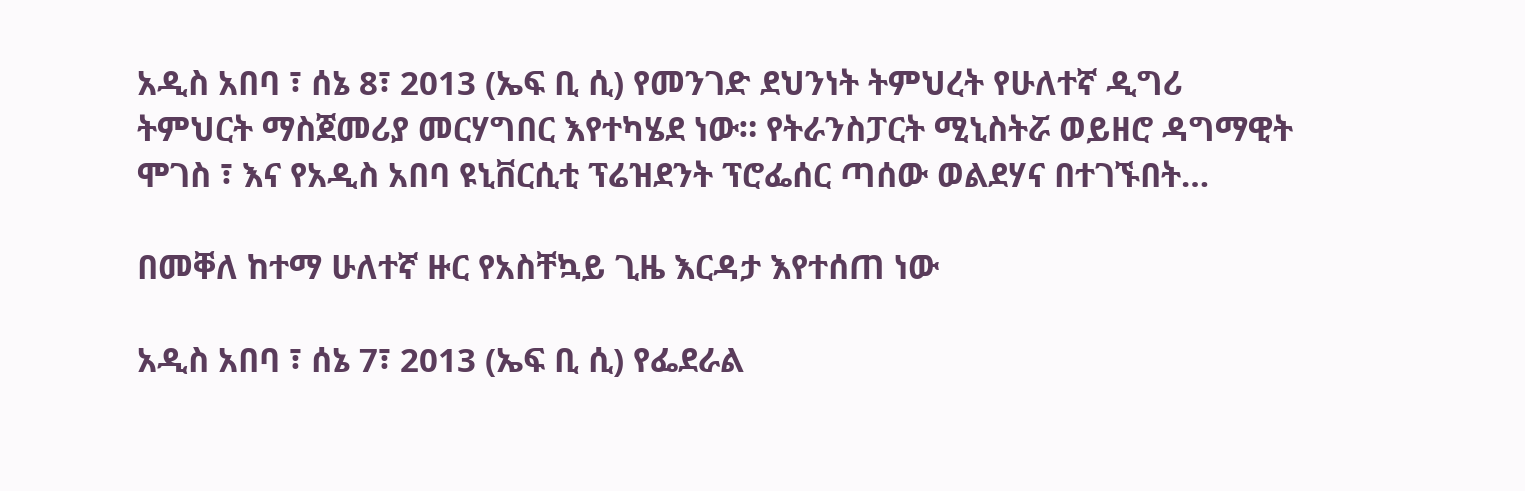አዲስ አበባ ፣ ሰኔ 8፣ 2013 (ኤፍ ቢ ሲ) የመንገድ ደህንነት ትምህረት የሁለተኛ ዲግሪ ትምህርት ማስጀመሪያ መርሃግበር እየተካሄደ ነው። የትራንስፓርት ሚኒስትሯ ወይዘሮ ዳግማዊት ሞገስ ፣ እና የአዲስ አበባ ዩኒቨርሲቲ ፕሬዝደንት ፕሮፌሰር ጣሰው ወልደሃና በተገኙበት…

በመቐለ ከተማ ሁለተኛ ዙር የአስቸኳይ ጊዜ እርዳታ እየተሰጠ ነው

አዲስ አበባ ፣ ሰኔ 7፣ 2013 (ኤፍ ቢ ሲ) የፌደራል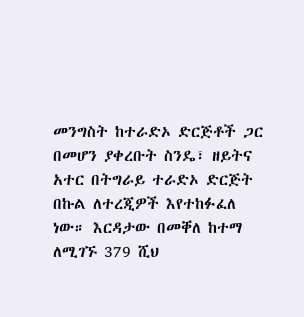መንግስት ከተራድኦ ድርጅቶች ጋር በመሆን ያቀረቡት ስንዴ፣ ዘይትና አተር በትግራይ ተራድኦ ድርጅት በኩል ለተረጂዎች እየተከፉፈለ ነው። እርዳታው በመቐለ ከተማ ለሚገኙ 379 ሺህ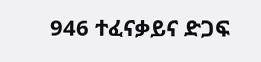946 ተፈናቃይና ድጋፍ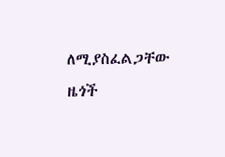ለሚያስፈልጋቸው ዜጎች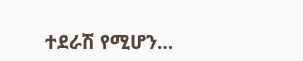ተደራሽ የሚሆን…